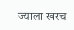ज्याला खरच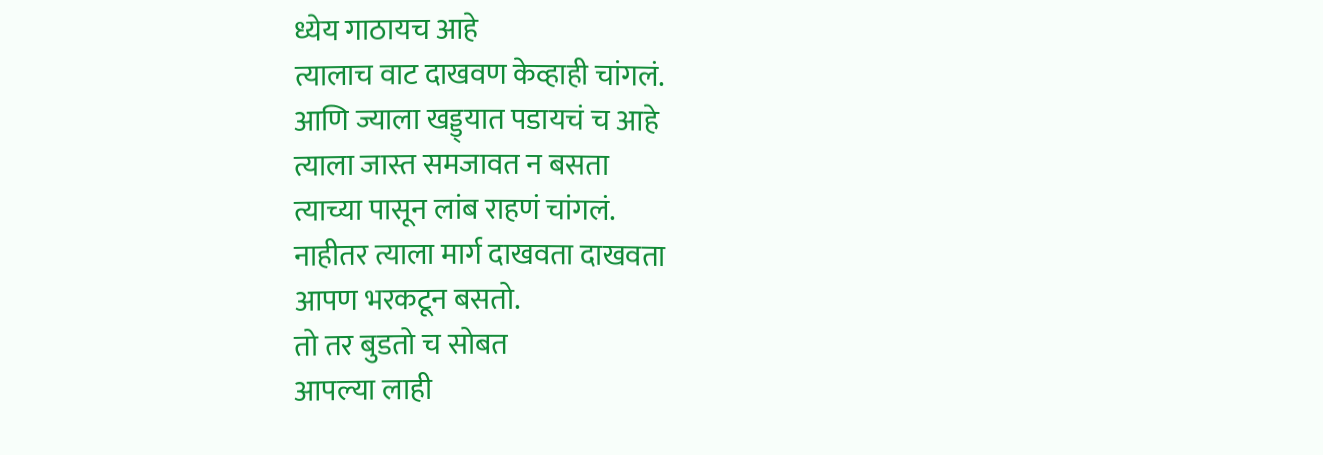ध्येय गाठायच आहे
त्यालाच वाट दाखवण केव्हाही चांगलं.
आणि ज्याला खड्ड्यात पडायचं च आहे
त्याला जास्त समजावत न बसता
त्याच्या पासून लांब राहणं चांगलं.
नाहीतर त्याला मार्ग दाखवता दाखवता
आपण भरकटून बसतो.
तो तर बुडतो च सोबत
आपल्या लाही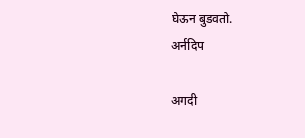घेऊन बुडवतो.
अर्नदिप

अगदी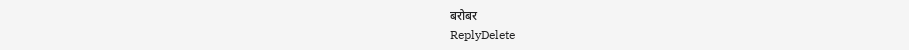बरोबर
ReplyDelete